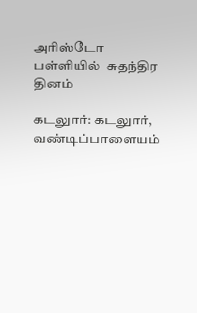அரிஸ்டோ பள்ளியில்  சுதந்திர தினம்

கடலுார்: கடலுார், வண்டிப்பாளையம்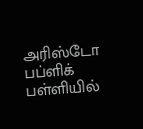அரிஸ்டோ பப்ளிக் பள்ளியில்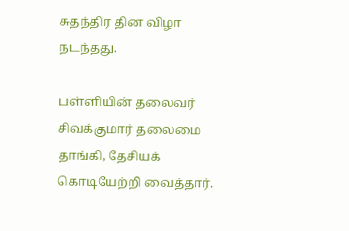சுதந்திர தின விழா நடந்தது.

பள்ளியின் தலைவர் சிவக்குமார் தலைமை தாங்கி, தேசியக் கொடியேற்றி வைத்தார்.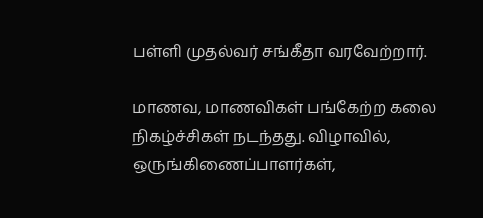பள்ளி முதல்வர் சங்கீதா வரவேற்றார்.

மாணவ, மாணவிகள் பங்கேற்ற கலை நிகழ்ச்சிகள் நடந்தது. விழாவில், ஒருங்கிணைப்பாளர்கள்,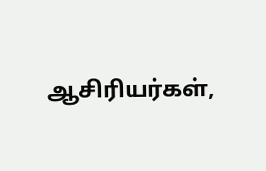ஆசிரியர்கள்,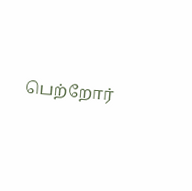பெற்றோர்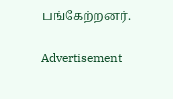பங்கேற்றனர்.

Advertisement